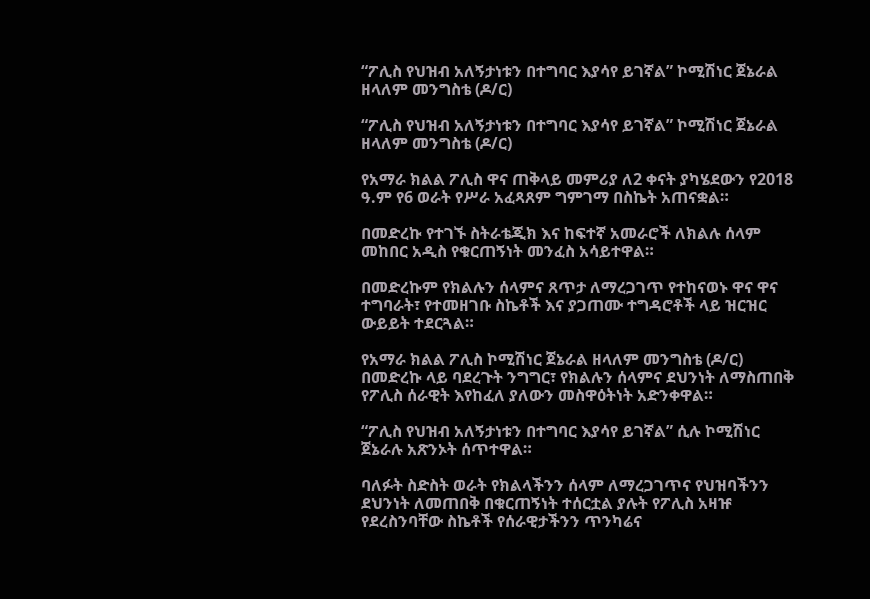“ፖሊስ የህዝብ አለኝታነቱን በተግባር እያሳየ ይገኛል” ኮሚሽነር ጀኔራል ዘላለም መንግስቴ (ዶ/ር)

“ፖሊስ የህዝብ አለኝታነቱን በተግባር እያሳየ ይገኛል” ኮሚሽነር ጀኔራል ዘላለም መንግስቴ (ዶ/ር)

የአማራ ክልል ፖሊስ ዋና ጠቅላይ መምሪያ ለ2 ቀናት ያካሄደውን የ2018 ዓ.ም የ6 ወራት የሥራ አፈጻጸም ግምገማ በስኬት አጠናቋል።

በመድረኩ የተገኙ ስትራቴጂክ እና ከፍተኛ አመራሮች ለክልሉ ሰላም መከበር አዲስ የቁርጠኝነት መንፈስ አሳይተዋል።

በመድረኩም የክልሉን ሰላምና ጸጥታ ለማረጋገጥ የተከናወኑ ዋና ዋና ተግባራት፣ የተመዘገቡ ስኬቶች እና ያጋጠሙ ተግዳሮቶች ላይ ዝርዝር ውይይት ተደርጓል።

የአማራ ክልል ፖሊስ ኮሚሽነር ጀኔራል ዘላለም መንግስቴ (ዶ/ር) በመድረኩ ላይ ባደረጉት ንግግር፣ የክልሉን ሰላምና ደህንነት ለማስጠበቅ የፖሊስ ሰራዊት እየከፈለ ያለውን መስዋዕትነት አድንቀዋል።

“ፖሊስ የህዝብ አለኝታነቱን በተግባር እያሳየ ይገኛል” ሲሉ ኮሚሽነር ጀኔራሉ አጽንኦት ሰጥተዋል።

ባለፉት ስድስት ወራት የክልላችንን ሰላም ለማረጋገጥና የህዝባችንን ደህንነት ለመጠበቅ በቁርጠኝነት ተሰርቷል ያሉት የፖሊስ አዛዡ የደረስንባቸው ስኬቶች የሰራዊታችንን ጥንካሬና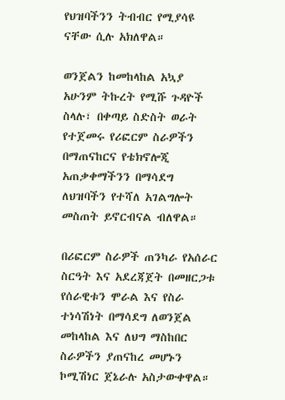የህዝባችንን ትብብር የሚያሳዩ ናቸው ሲሉ አክለዋል።

ወንጀልን ከመከላከል አኳያ አሁንም ትኩረት የሚሹ ጉዳዮች ስላሉ፣ በቀጣይ ስድስት ወራት የተጀመሩ የሪፎርም ስራዎችን በማጠናከርና የቴክኖሎጂ አጠቃቀማችንን በማሳደግ ለህዝባችን የተሻለ አገልግሎት መስጠት ይኖርብናል ብለዋል።

በሪፎርም ስራዎች ጠንካራ የአሰራር ስርዓት እና አደረጃጀት በመዘርጋቱ የሰራዊቱን ሞራል እና የስራ ተነሳሽነት በማሳደግ ለወንጀል መከላከል እና ለህግ ማስከበር ስራዎችን ያጠናከረ መሆኑን ኮሚሽነር ጀኔራሉ አስታውቀዋል።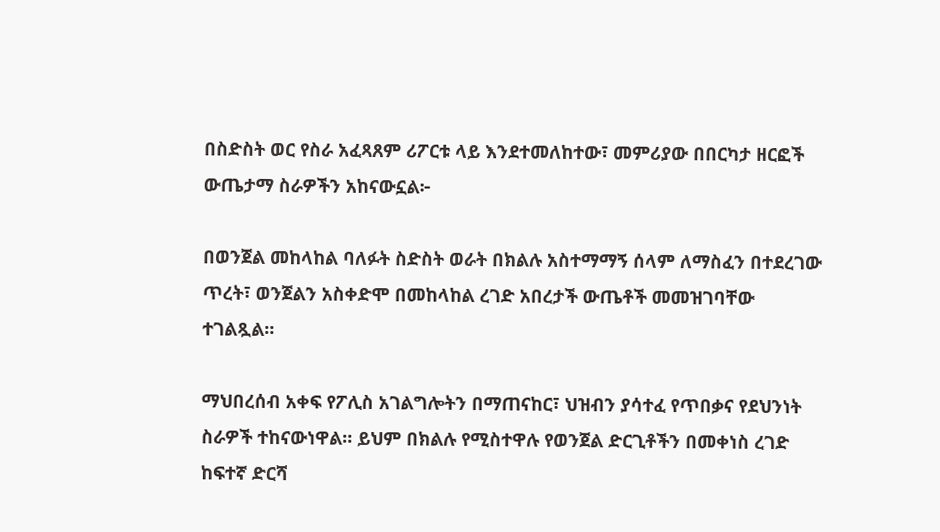በስድስት ወር የስራ አፈጻጸም ሪፖርቱ ላይ እንደተመለከተው፣ መምሪያው በበርካታ ዘርፎች ውጤታማ ስራዎችን አከናውኗል፦

በወንጀል መከላከል ባለፉት ስድስት ወራት በክልሉ አስተማማኝ ሰላም ለማስፈን በተደረገው ጥረት፣ ወንጀልን አስቀድሞ በመከላከል ረገድ አበረታች ውጤቶች መመዝገባቸው ተገልጿል።

ማህበረሰብ አቀፍ የፖሊስ አገልግሎትን በማጠናከር፣ ህዝብን ያሳተፈ የጥበቃና የደህንነት ስራዎች ተከናውነዋል። ይህም በክልሉ የሚስተዋሉ የወንጀል ድርጊቶችን በመቀነስ ረገድ ከፍተኛ ድርሻ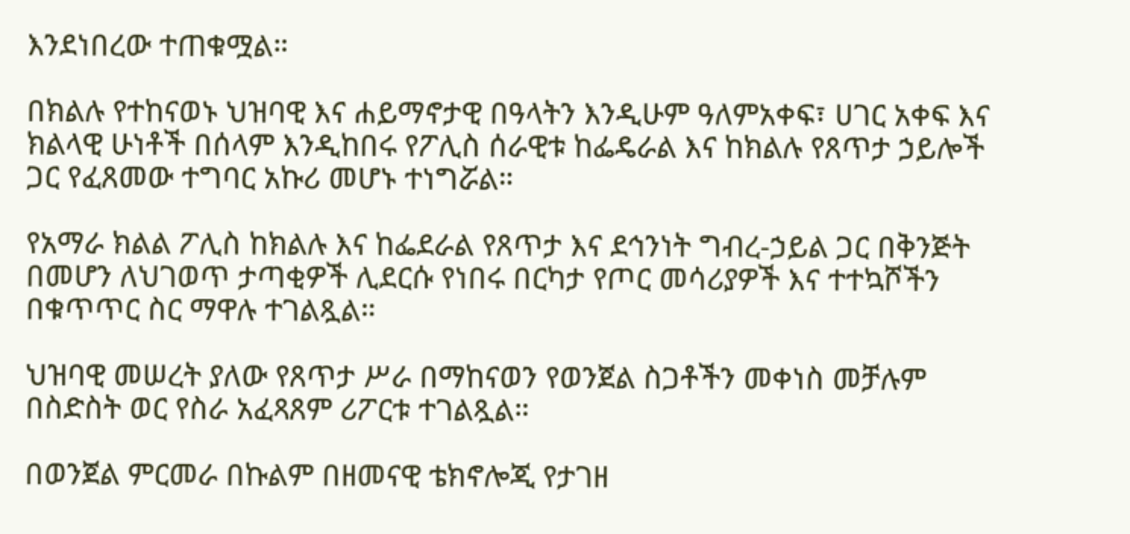እንደነበረው ተጠቁሟል።

በክልሉ የተከናወኑ ህዝባዊ እና ሐይማኖታዊ በዓላትን እንዲሁም ዓለምአቀፍ፣ ሀገር አቀፍ እና ክልላዊ ሁነቶች በሰላም እንዲከበሩ የፖሊስ ሰራዊቱ ከፌዴራል እና ከክልሉ የጸጥታ ኃይሎች ጋር የፈጸመው ተግባር አኩሪ መሆኑ ተነግሯል።

የአማራ ክልል ፖሊስ ከክልሉ እና ከፌደራል የጸጥታ እና ደኅንነት ግብረ-ኃይል ጋር በቅንጅት በመሆን ለህገወጥ ታጣቂዎች ሊደርሱ የነበሩ በርካታ የጦር መሳሪያዎች እና ተተኳሾችን በቁጥጥር ስር ማዋሉ ተገልጿል።

ህዝባዊ መሠረት ያለው የጸጥታ ሥራ በማከናወን የወንጀል ስጋቶችን መቀነስ መቻሉም በስድስት ወር የስራ አፈጻጸም ሪፖርቱ ተገልጿል።

በወንጀል ምርመራ በኩልም በዘመናዊ ቴክኖሎጂ የታገዘ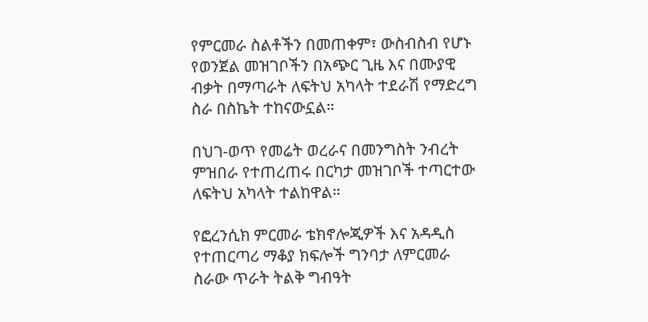የምርመራ ስልቶችን በመጠቀም፣ ውስብስብ የሆኑ የወንጀል መዝገቦችን በአጭር ጊዜ እና በሙያዊ ብቃት በማጣራት ለፍትህ አካላት ተደራሽ የማድረግ ስራ በስኬት ተከናውኗል።

በህገ-ወጥ የመሬት ወረራና በመንግስት ንብረት ምዝበራ የተጠረጠሩ በርካታ መዝገቦች ተጣርተው ለፍትህ አካላት ተልከዋል።

የፎረንሲክ ምርመራ ቴክኖሎጂዎች እና አዳዲስ የተጠርጣሪ ማቆያ ክፍሎች ግንባታ ለምርመራ ስራው ጥራት ትልቅ ግብዓት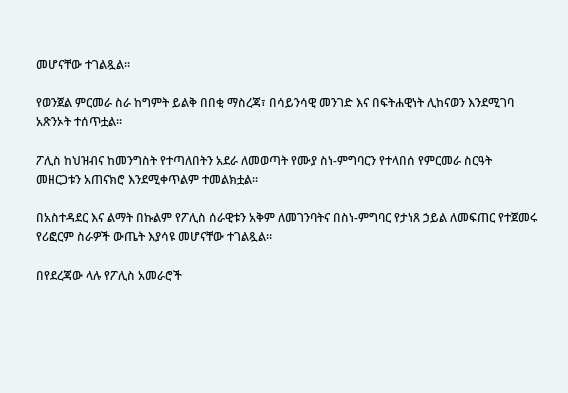መሆናቸው ተገልጿል።

የወንጀል ምርመራ ስራ ከግምት ይልቅ በበቂ ማስረጃ፣ በሳይንሳዊ መንገድ እና በፍትሐዊነት ሊከናወን እንደሚገባ አጽንኦት ተሰጥቷል።

ፖሊስ ከህዝብና ከመንግስት የተጣለበትን አደራ ለመወጣት የሙያ ስነ-ምግባርን የተላበሰ የምርመራ ስርዓት መዘርጋቱን አጠናክሮ እንደሚቀጥልም ተመልክቷል።

በአስተዳደር እና ልማት በኩልም የፖሊስ ሰራዊቱን አቅም ለመገንባትና በስነ-ምግባር የታነጸ ኃይል ለመፍጠር የተጀመሩ የሪፎርም ስራዎች ውጤት እያሳዩ መሆናቸው ተገልጿል።

በየደረጃው ላሉ የፖሊስ አመራሮች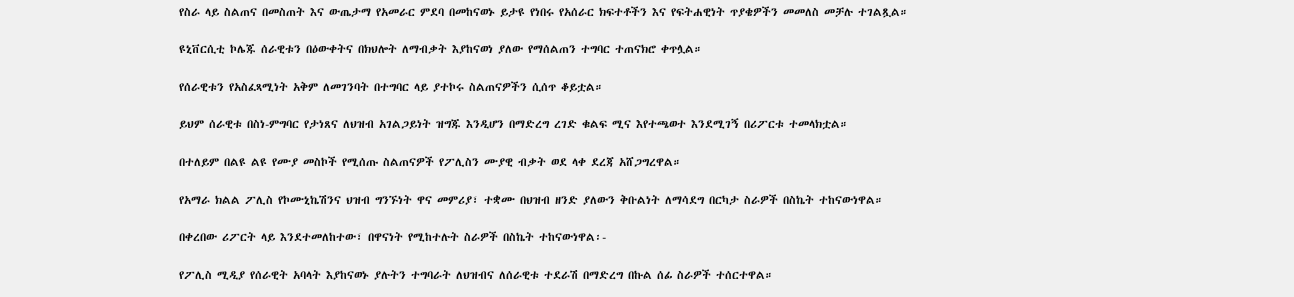የስራ ላይ ስልጠና በመስጠት እና ውጤታማ የአመራር ምደባ በመከናወኑ ይታዩ የነበሩ የአሰራር ክፍተቶችን እና የፍትሐዊነት ጥያቄዎችን መመለስ መቻሉ ተገልጿል።

ዩኒቨርሲቲ ኮሌጁ ሰራዊቱን በዕውቀትና በክህሎት ለማብቃት እያከናወነ ያለው የማሰልጠን ተግባር ተጠናክሮ ቀጥሏል።

የሰራዊቱን የአስፈጻሚነት አቅም ለመገንባት በተግባር ላይ ያተኮሩ ስልጠናዎችን ሲሰጥ ቆይቷል።

ይህም ሰራዊቱ በስነ-ምግባር የታነጸና ለህዝብ አገልጋይነት ዝግጁ እንዲሆን በማድረግ ረገድ ቁልፍ ሚና እየተጫወተ እንደሚገኝ በሪፖርቱ ተመላክቷል።

በተለይም በልዩ ልዩ የሙያ መስኮች የሚሰጡ ስልጠናዎች የፖሊስን ሙያዊ ብቃት ወደ ላቀ ደረጃ አሸጋግረዋል።

የአማራ ክልል ፖሊስ የኮሙኒኬሽንና ህዝብ ግንኙነት ዋና መምሪያ፣ ተቋሙ በህዝብ ዘንድ ያለውን ቅቡልነት ለማሳደግ በርካታ ስራዎች በስኬት ተከናውነዋል።

በቀረበው ሪፖርት ላይ እንደተመለከተው፣ በዋናነት የሚከተሉት ስራዎች በስኬት ተከናውነዋል፡-

የፖሊስ ሚዲያ የሰራዊት አባላት እያከናወኑ ያሉትን ተግባራት ለህዝብና ለሰራዊቱ ተደራሽ በማድረግ በኩል ሰፊ ስራዎች ተሰርተዋል።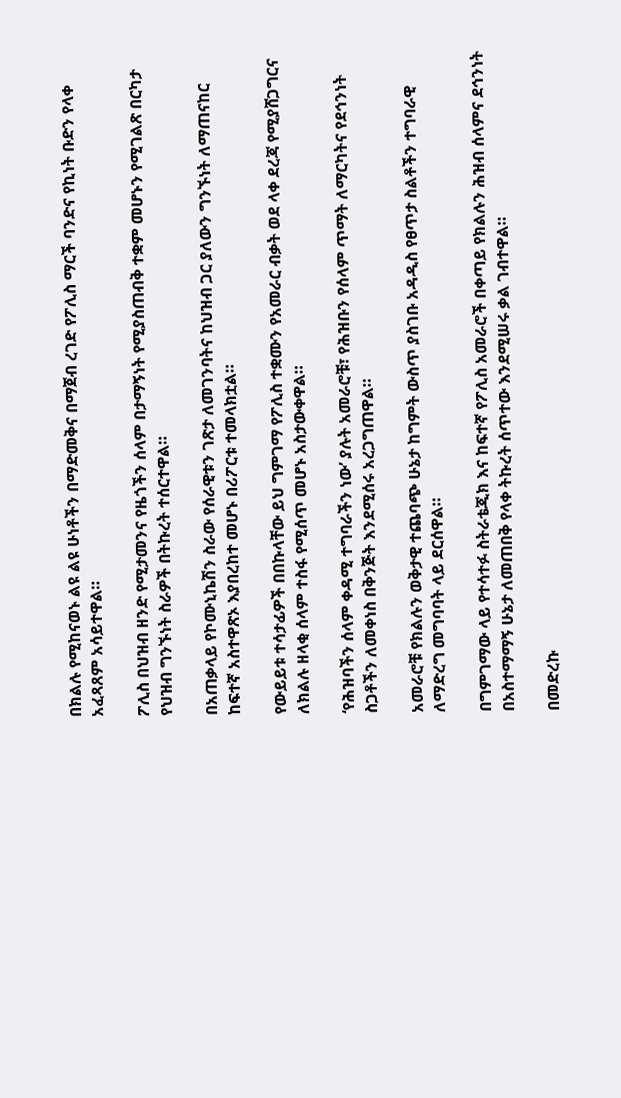በክልሉ የሚከናወኑ ልዩ ልዩ ሁነቶችን በማድመቅና በማጀብ ረገድ የፖሊስ ማርች ባንድና የኪነት ቡድን የላቀ አፈጻጸም አሳይተዋል።

ፖሊስ በህዝብ ዘንድ የሚታመንና የዜጎችን ሰላም በታማኝነት የሚያስጠብቅ ተቋም መሆኑን የሚገልጽ በርካታ የህዝብ ግንኙነት ስራዎች በትኩረት ተሰርተዋል።

በአጠቃላይ የኮሙኒኬሽን ስራው የሰራዊቱን ገጽታ ለመገንባትና ከህዝብ ጋር ያለውን ግንኙነት ለማጠናከር ከፍተኛ አስተዋጽኦ እያበረከተ መሆኑ በሪፖርቱ ተመላክቷል።

የውይይቱ ተሳታፊዎች በበኩላቸው ይህ ግምገማ የፖሊስ ተቋሙን የአመራር ብቃት ወደ ላቀ ደረጃ የሚያሸጋግርና ለክልሉ ዘላቂ ሰላም ተስፋ የሚሰጥ መሆኑ አስታውቀዋል።

‘የሕዝባችን ሰላም ቀዳሚ ተግባራችን ነው’ ያሉት አመራሮቹ፣ የሕዝቡን የሰላም ጥማት ለማርካትና የደኅንነት ስጋቶችን ለመቀነስ በቅንጅት እንደሚሰሩ አረጋግጠዋል።

አመራሮቹ የክልሉን ወቅታዊ ተጨባጭ ሁኔታ ከግምት ውስጥ ያስገቡ አዳዲስ የፀጥታ ስልቶችን ተግባራዊ ለማድረግ መግባባት ላይ ደርሰዋል።

በግምገማው ላይ የተሳተፉ ስትራቴጂክ እና ከፍተኛ የፖሊስ አመራሮች በቀጣይ የክልሉን ሕዝብ ሰላምና ደኅንነት በአስተማማኝ ሁኔታ ለመጠበቅ የላቀ ትኩረት ሰጥተው እንደሚሠሩ ቃል ገብተዋል።

በመድረኩ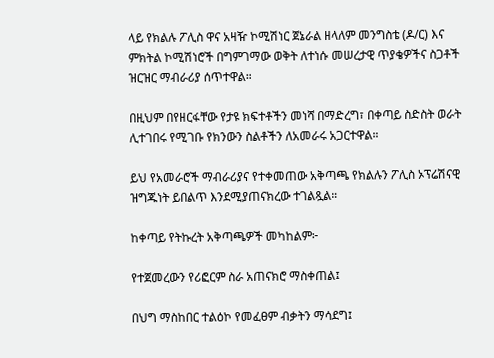ላይ የክልሉ ፖሊስ ዋና አዛዥ ኮሚሽነር ጀኔራል ዘላለም መንግስቴ (ዶ/ር) እና ምክትል ኮሚሽነሮች በግምገማው ወቅት ለተነሱ መሠረታዊ ጥያቄዎችና ስጋቶች ዝርዝር ማብራሪያ ሰጥተዋል።

በዚህም በየዘርፋቸው የታዩ ክፍተቶችን መነሻ በማድረግ፣ በቀጣይ ስድስት ወራት ሊተገበሩ የሚገቡ የክንውን ስልቶችን ለአመራሩ አጋርተዋል።

ይህ የአመራሮች ማብራሪያና የተቀመጠው አቅጣጫ የክልሉን ፖሊስ ኦፕሬሽናዊ ዝግጁነት ይበልጥ እንደሚያጠናክረው ተገልጿል።

ከቀጣይ የትኩረት አቅጣጫዎች መካከልም፦

የተጀመረውን የሪፎርም ስራ አጠናክሮ ማስቀጠል፤

በህግ ማስከበር ተልዕኮ የመፈፀም ብቃትን ማሳደግ፤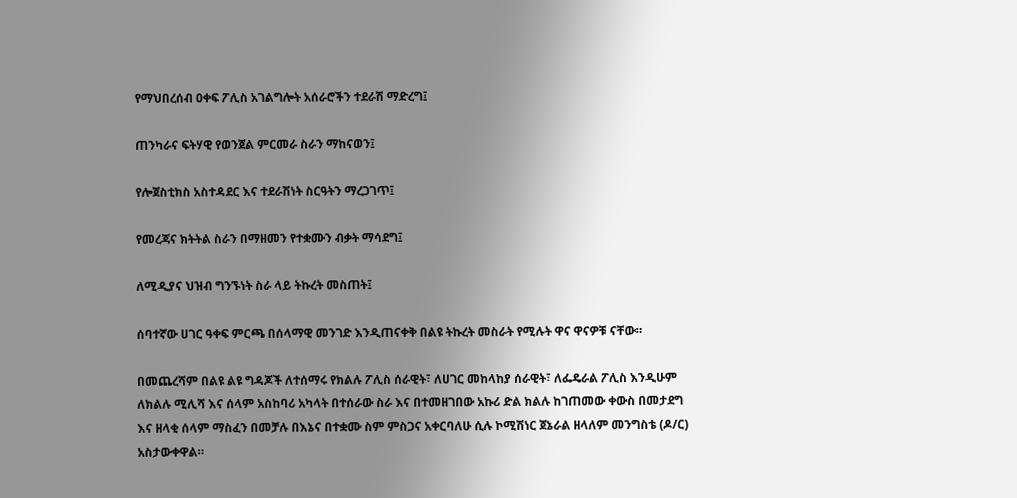የማህበረሰብ ዐቀፍ ፖሊስ አገልግሎት አሰራሮችን ተደራሽ ማድረግ፤

ጠንካራና ፍትሃዊ የወንጀል ምርመራ ስራን ማከናወን፤

የሎጀስቲክስ አስተዳደር እና ተደራሽነት ስርዓትን ማረጋገጥ፤

የመረጃና ክትትል ስራን በማዘመን የተቋሙን ብቃት ማሳደግ፤

ለሚዲያና ህዝብ ግንኙነት ስራ ላይ ትኩረት መስጠት፤

ሰባተኛው ሀገር ዓቀፍ ምርጫ በሰላማዊ መንገድ እንዲጠናቀቅ በልዩ ትኩረት መስራት የሚሉት ዋና ዋናዎቹ ናቸው።

በመጨረሻም በልዩ ልዩ ግዳጆች ለተሰማሩ የክልሉ ፖሊስ ሰራዊት፣ ለሀገር መከላከያ ሰራዊት፣ ለፌዴራል ፖሊስ እንዲሁም ለክልሉ ሚሊሻ እና ሰላም አስከባሪ አካላት በተሰራው ስራ እና በተመዘገበው አኩሪ ድል ክልሉ ከገጠመው ቀውስ በመታደግ እና ዘላቂ ሰላም ማስፈን በመቻሉ በእኔና በተቋሙ ስም ምስጋና አቀርባለሁ ሲሉ ኮሚሽነር ጀኔራል ዘላለም መንግስቴ (ዶ/ር) አስታውቀዋል።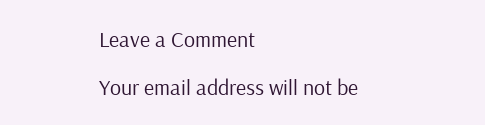Leave a Comment

Your email address will not be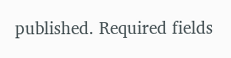published. Required fields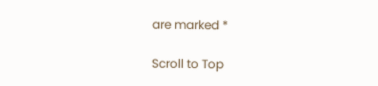are marked *

Scroll to Top